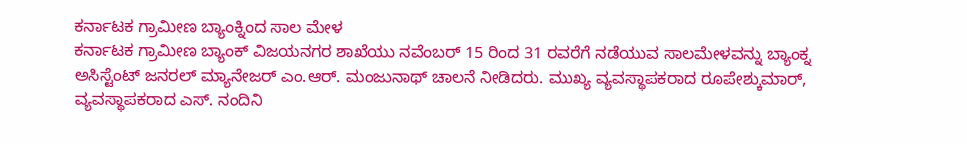ಕರ್ನಾಟಕ ಗ್ರಾಮೀಣ ಬ್ಯಾಂಕ್ನಿಂದ ಸಾಲ ಮೇಳ
ಕರ್ನಾಟಕ ಗ್ರಾಮೀಣ ಬ್ಯಾಂಕ್ ವಿಜಯನಗರ ಶಾಖೆಯು ನವೆಂಬರ್ 15 ರಿಂದ 31 ರವರೆಗೆ ನಡೆಯುವ ಸಾಲಮೇಳವನ್ನು ಬ್ಯಾಂಕ್ನ ಅಸಿಸ್ಟೆಂಟ್ ಜನರಲ್ ಮ್ಯಾನೇಜರ್ ಎಂ.ಆರ್. ಮಂಜುನಾಥ್ ಚಾಲನೆ ನೀಡಿದರು. ಮುಖ್ಯ ವ್ಯವಸ್ಥಾಪಕರಾದ ರೂಪೇಶ್ಕುಮಾರ್, ವ್ಯವಸ್ಥಾಪಕರಾದ ಎಸ್. ನಂದಿನಿ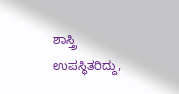ಶಾಸ್ತ್ರಿ ಉಪಸ್ಥಿತರಿದ್ದು,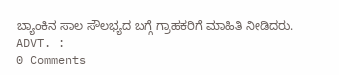ಬ್ಯಾಂಕಿನ ಸಾಲ ಸೌಲಭ್ಯದ ಬಗ್ಗೆ ಗ್ರಾಹಕರಿಗೆ ಮಾಹಿತಿ ನೀಡಿದರು.
ADVT. :
0 Comments